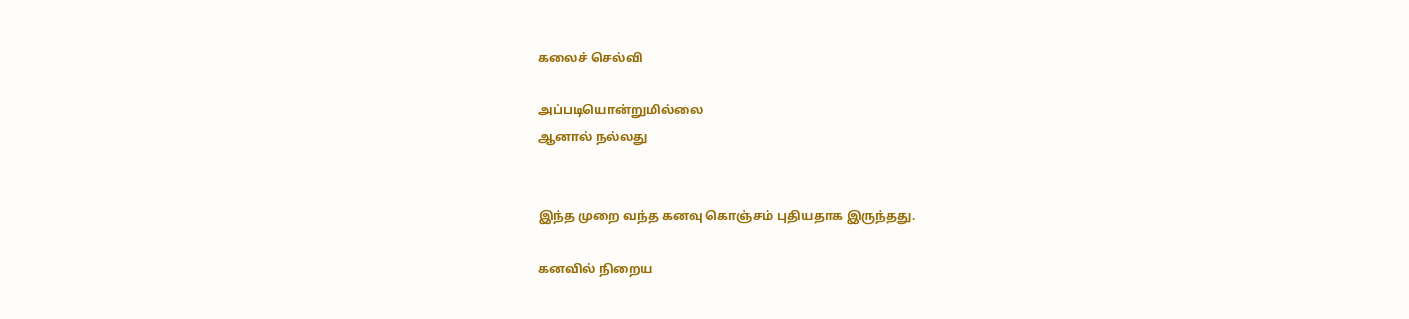கலைச் செல்வி

அப்படியொன்றுமில்லை
ஆனால் நல்லது


இந்த முறை வந்த கனவு கொஞ்சம் புதியதாக இருந்தது.

கனவில் நிறைய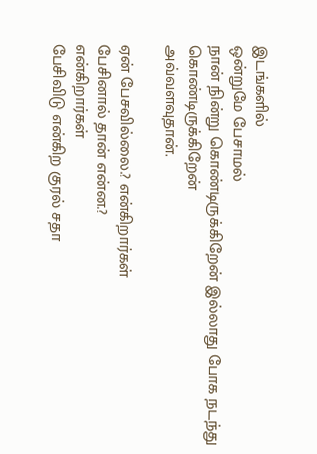இடங்களில்
ஒன்றுமே பேசாமல்
நான் நின்று கொண்டிருக்கிறேன் இல்லாது போக நடந்து கொண்டிருக்கிறேன்
அவ்வளவுதான்.

ஏன் பேசவில்லை.? என்கிறார்கள்
பேசினால் தான் என்ன.?
என்கிறார்கள்
பேசிவிடு என்கிற குரல் சதா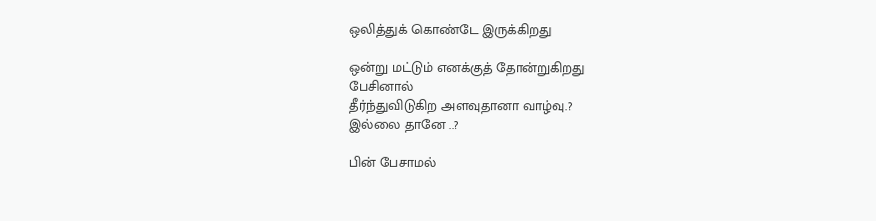ஒலித்துக் கொண்டே இருக்கிறது

ஒன்று மட்டும் எனக்குத் தோன்றுகிறது
பேசினால்
தீர்ந்துவிடுகிற அளவுதானா வாழ்வு.?
இல்லை தானே ..?

பின் பேசாமல்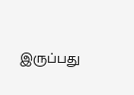இருப்பது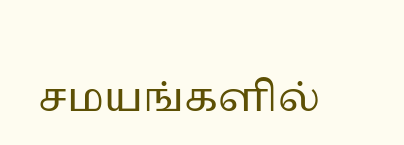சமயங்களில்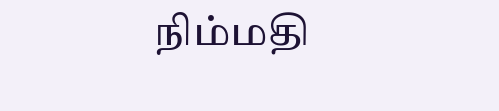நிம்மதி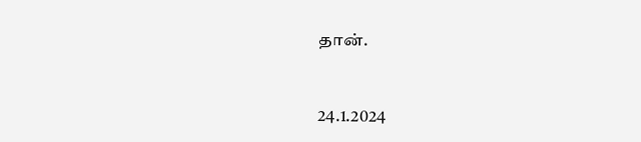தான்.


24.1.2024